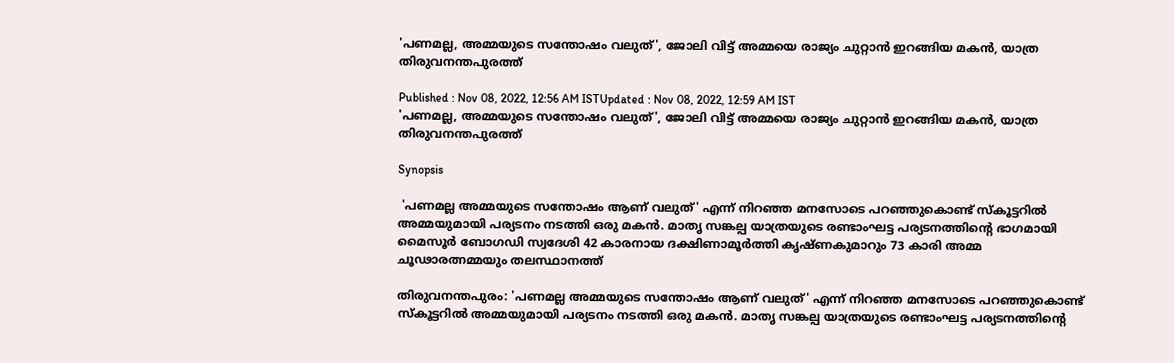'പണമല്ല, അമ്മയുടെ സന്തോഷം വലുത്', ജോലി വിട്ട് അമ്മയെ രാജ്യം ചുറ്റാൻ ഇറങ്ങിയ മകൻ, യാത്ര തിരുവനന്തപുരത്ത്

Published : Nov 08, 2022, 12:56 AM ISTUpdated : Nov 08, 2022, 12:59 AM IST
'പണമല്ല, അമ്മയുടെ സന്തോഷം വലുത്', ജോലി വിട്ട് അമ്മയെ രാജ്യം ചുറ്റാൻ ഇറങ്ങിയ മകൻ, യാത്ര തിരുവനന്തപുരത്ത്

Synopsis

 'പണമല്ല അമ്മയുടെ സന്തോഷം ആണ് വലുത്' എന്ന് നിറഞ്ഞ മനസോടെ പറഞ്ഞുകൊണ്ട് സ്കൂട്ടറിൽ അമ്മയുമായി പര്യടനം നടത്തി ഒരു മകൻ. മാതൃ സങ്കല്പ യാത്രയുടെ രണ്ടാംഘട്ട പര്യടനത്തിൻ്റെ ഭാഗമായി മൈസൂർ ബോഗഡി സ്വദേശി 42 കാരനായ ദക്ഷിണാമൂർത്തി കൃഷ്ണകുമാറും 73 കാരി അമ്മ ചൂഢാരത്നമ്മയും തലസ്ഥാനത്ത്

തിരുവനന്തപുരം: 'പണമല്ല അമ്മയുടെ സന്തോഷം ആണ് വലുത്' എന്ന് നിറഞ്ഞ മനസോടെ പറഞ്ഞുകൊണ്ട് സ്കൂട്ടറിൽ അമ്മയുമായി പര്യടനം നടത്തി ഒരു മകൻ. മാതൃ സങ്കല്പ യാത്രയുടെ രണ്ടാംഘട്ട പര്യടനത്തിൻ്റെ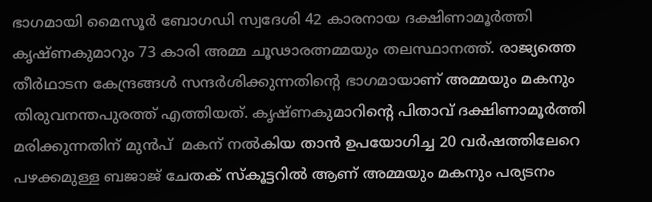ഭാഗമായി മൈസൂർ ബോഗഡി സ്വദേശി 42 കാരനായ ദക്ഷിണാമൂർത്തി കൃഷ്ണകുമാറും 73 കാരി അമ്മ ചൂഢാരത്നമ്മയും തലസ്ഥാനത്ത്. രാജ്യത്തെ തീർഥാടന കേന്ദ്രങ്ങൾ സന്ദർശിക്കുന്നതിൻ്റെ ഭാഗമായാണ് അമ്മയും മകനും തിരുവനന്തപുരത്ത് എത്തിയത്. കൃഷ്ണകുമാറിൻ്റെ പിതാവ് ദക്ഷിണാമൂർത്തി മരിക്കുന്നതിന് മുൻപ്  മകന് നൽകിയ താൻ ഉപയോഗിച്ച 20 വർഷത്തിലേറെ പഴക്കമുള്ള ബജാജ് ചേതക് സ്കൂട്ടറിൽ ആണ് അമ്മയും മകനും പര്യടനം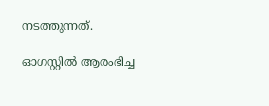നടത്തുന്നത്.

ഓഗസ്റ്റിൽ ആരംഭിച്ച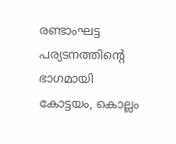രണ്ടാംഘട്ട പര്യടനത്തിൻ്റെ ഭാഗമായി കോട്ടയം, കൊല്ലം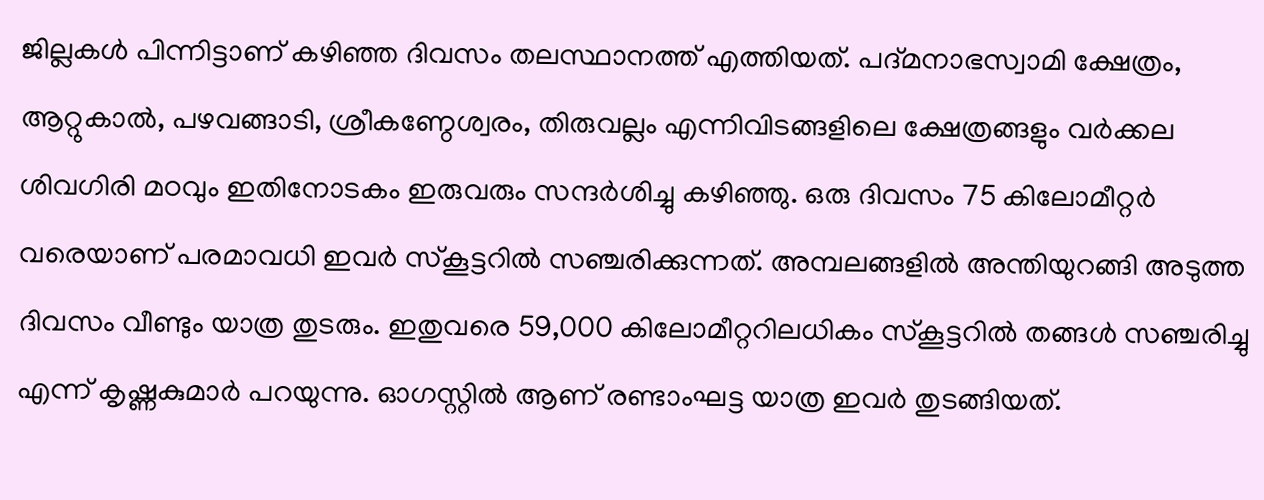ജില്ലകള്‍ പിന്നിട്ടാണ് കഴിഞ്ഞ ദിവസം തലസ്ഥാനത്ത് എത്തിയത്. പദ്മനാഭസ്വാമി ക്ഷേത്രം, ആറ്റുകാൽ, പഴവങ്ങാടി, ശ്രീകണ്ഠേശ്വരം, തിരുവല്ലം എന്നിവിടങ്ങളിലെ ക്ഷേത്രങ്ങളും വർക്കല ശിവഗിരി മഠവും ഇതിനോടകം ഇരുവരും സന്ദർശിച്ചു കഴിഞ്ഞു. ഒരു ദിവസം 75 കിലോമീറ്റർ വരെയാണ് പരമാവധി ഇവർ സ്കൂട്ടറിൽ സഞ്ചരിക്കുന്നത്. അമ്പലങ്ങളിൽ അന്തിയുറങ്ങി അടുത്ത ദിവസം വീണ്ടും യാത്ര തുടരും. ഇതുവരെ 59,000 കിലോമീറ്ററിലധികം സ്കൂട്ടറിൽ തങ്ങൾ സഞ്ചരിച്ചു എന്ന് കൃഷ്ണകുമാർ പറയുന്നു. ഓഗസ്റ്റിൽ ആണ് രണ്ടാംഘട്ട യാത്ര ഇവർ തുടങ്ങിയത്.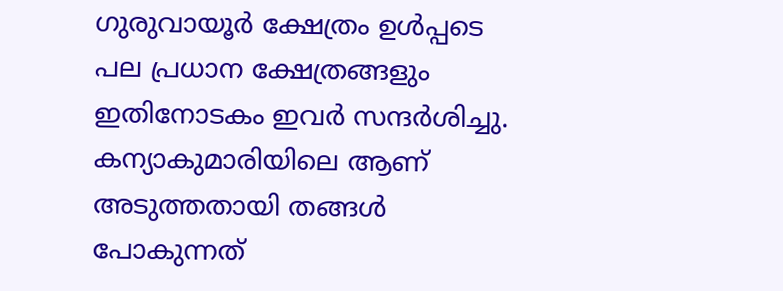ഗുരുവായൂർ ക്ഷേത്രം ഉൾപ്പടെ പല പ്രധാന ക്ഷേത്രങ്ങളും ഇതിനോടകം ഇവർ സന്ദർശിച്ചു. കന്യാകുമാരിയിലെ ആണ് അടുത്തതായി തങ്ങൾ പോകുന്നത്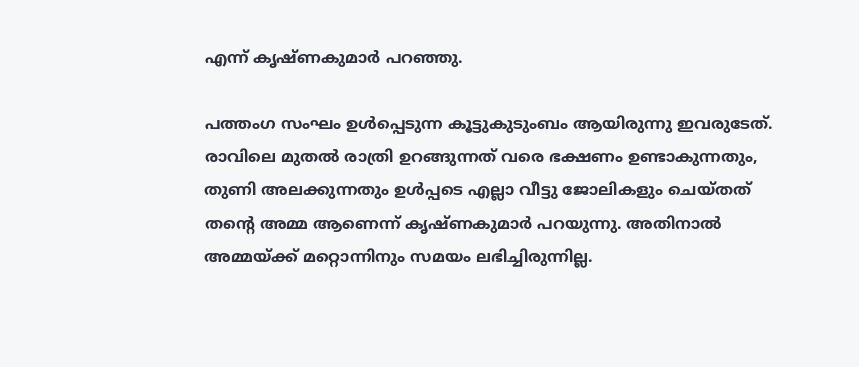എന്ന് കൃഷ്ണകുമാർ പറഞ്ഞു.

പത്തംഗ സംഘം ഉൾപ്പെടുന്ന കൂട്ടുകുടുംബം ആയിരുന്നു ഇവരുടേത്. രാവിലെ മുതൽ രാത്രി ഉറങ്ങുന്നത് വരെ ഭക്ഷണം ഉണ്ടാകുന്നതും, തുണി അലക്കുന്നതും ഉൾപ്പടെ എല്ലാ വീട്ടു ജോലികളും ചെയ്തത് തൻ്റെ അമ്മ ആണെന്ന് കൃഷ്ണകുമാർ പറയുന്നു. അതിനാൽ അമ്മയ്ക്ക് മറ്റൊന്നിനും സമയം ലഭിച്ചിരുന്നില്ല.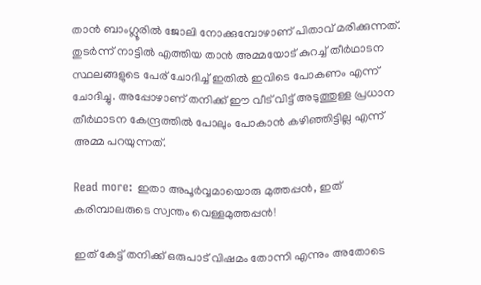താൻ ബാംഗ്ലൂരിൽ ജോലി നോക്കുമ്പോഴാണ് പിതാവ് മരിക്കുന്നത്. തുടർന്ന് നാട്ടിൽ എത്തിയ താൻ അമ്മയോട് കുറച്ച് തീർഥാടന സ്ഥലങ്ങളുടെ പേര് ചോദിച്ച് ഇതിൽ ഇവിടെ പോകണം എന്ന് ചോദിച്ചു. അപ്പോഴാണ് തനിക്ക് ഈ വീട് വിട്ട് അടുത്തുള്ള പ്രധാന തീർഥാടന കേന്ദ്രത്തിൽ പോലും പോകാൻ കഴിഞ്ഞിട്ടില്ല എന്ന് അമ്മ പറയുന്നത്.

Read more: ഇതാ അപൂര്‍വ്വമായൊരു മുത്തപ്പൻ, ഇത് കരിമ്പാലരുടെ സ്വന്തം വെള്ളമുത്തപ്പൻ!

ഇത് കേട്ട് തനിക്ക് ഒരുപാട് വിഷമം തോന്നി എന്നും അതോടെ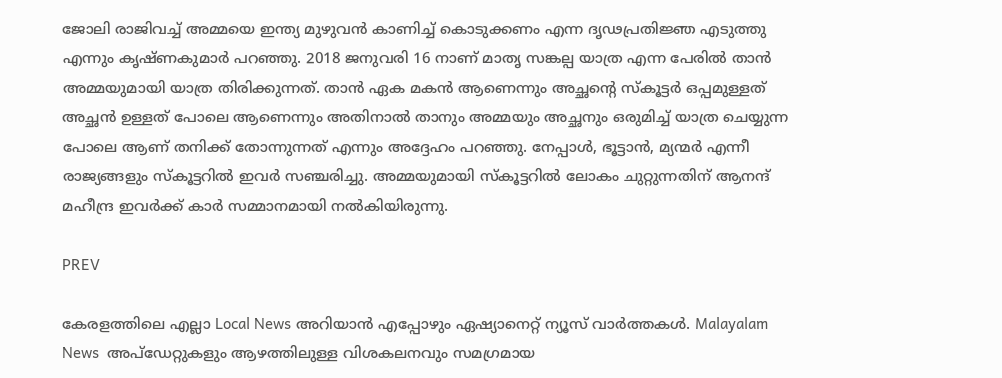ജോലി രാജിവച്ച് അമ്മയെ ഇന്ത്യ മുഴുവൻ കാണിച്ച് കൊടുക്കണം എന്ന ദൃഢപ്രതിജ്ഞ എടുത്തു എന്നും കൃഷ്ണകുമാർ പറഞ്ഞു. 2018 ജനുവരി 16 നാണ് മാതൃ സങ്കല്പ യാത്ര എന്ന പേരിൽ താൻ അമ്മയുമായി യാത്ര തിരിക്കുന്നത്. താൻ ഏക മകൻ ആണെന്നും അച്ഛൻ്റെ സ്കൂട്ടർ ഒപ്പമുള്ളത് അച്ഛൻ ഉള്ളത് പോലെ ആണെന്നും അതിനാൽ താനും അമ്മയും അച്ഛനും ഒരുമിച്ച് യാത്ര ചെയ്യുന്ന പോലെ ആണ് തനിക്ക് തോന്നുന്നത് എന്നും അദ്ദേഹം പറഞ്ഞു. നേപ്പാൾ, ഭൂട്ടാൻ, മ്യന്മർ എന്നീ രാജ്യങ്ങളും സ്കൂട്ടറിൽ ഇവർ സഞ്ചരിച്ചു. അമ്മയുമായി സ്കൂട്ടറിൽ ലോകം ചുറ്റുന്നതിന് ആനന്ദ് മഹീന്ദ്ര ഇവർക്ക് കാർ സമ്മാനമായി നൽകിയിരുന്നു.

PREV

കേരളത്തിലെ എല്ലാ Local News അറിയാൻ എപ്പോഴും ഏഷ്യാനെറ്റ് ന്യൂസ് വാർത്തകൾ. Malayalam News  അപ്‌ഡേറ്റുകളും ആഴത്തിലുള്ള വിശകലനവും സമഗ്രമായ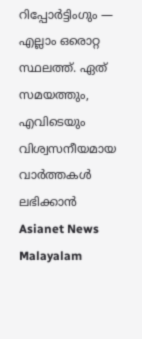റിപ്പോർട്ടിംഗും — എല്ലാം ഒരൊറ്റ സ്ഥലത്ത്. ഏത് സമയത്തും, എവിടെയും വിശ്വസനീയമായ വാർത്തകൾ ലഭിക്കാൻ Asianet News Malayalam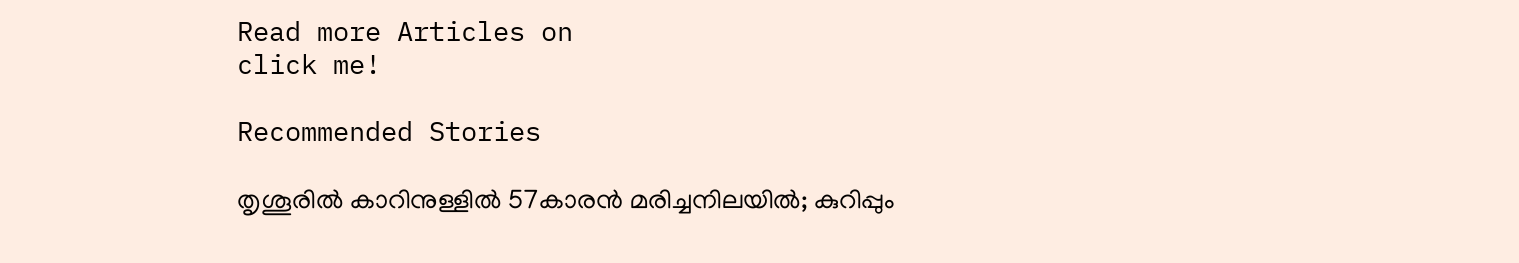Read more Articles on
click me!

Recommended Stories

തൃശൂരിൽ കാറിനുള്ളില്‍ 57കാരൻ മരിച്ചനിലയിൽ; കുറിപ്പും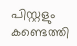പിസ്റ്റളും കണ്ടെത്തി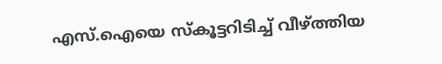എസ്.ഐയെ സ്‌കൂട്ടറിടിച്ച് വീഴ്ത്തിയ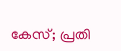കേസ്; പ്രതി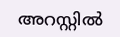അറസ്റ്റില്‍